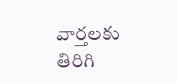వార్తలకు తిరిగి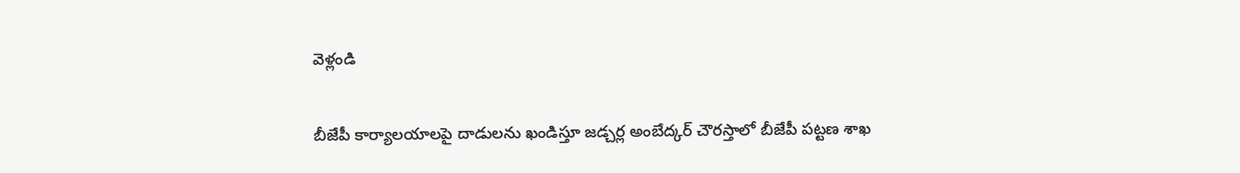వెళ్లండి

బీజేపీ కార్యాలయాలపై దాడులను ఖండిస్తూ జడ్చర్ల అంబేద్కర్ చౌరస్తాలో బీజేపీ పట్టణ శాఖ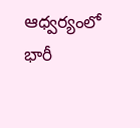ఆధ్వర్యంలో భారీ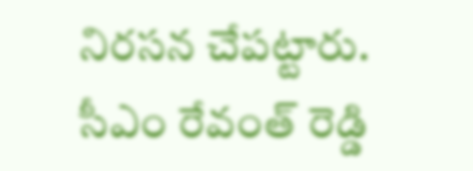నిరసన చేపట్టారు. సీఎం రేవంత్ రెడ్డి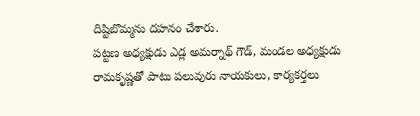దిష్టిబొమ్మను దహనం చేశారు.
పట్టణ అధ్యక్షుడు ఎడ్ల అమర్నాథ్ గౌడ్, మండల అధ్యక్షుడు రామకృష్ణతో పాటు పలువురు నాయకులు, కార్యకర్తలు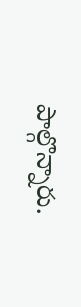పాల్గొన్నారు.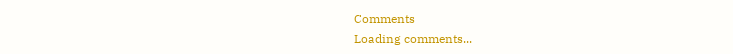Comments
Loading comments...